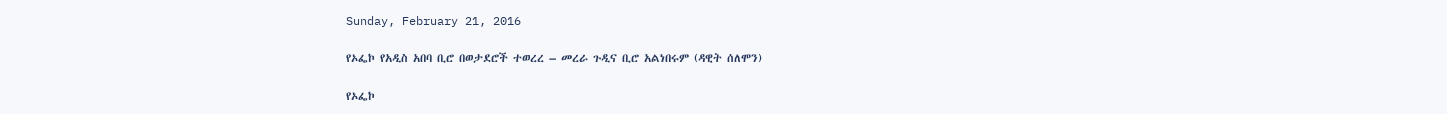Sunday, February 21, 2016

የኦፌኮ የአዲስ አበባ ቢሮ በወታደሮች ተወረረ – መረራ ጉዲና ቢሮ አልነበሩም (ዳዊት ሰለሞን)

የኦፌኮ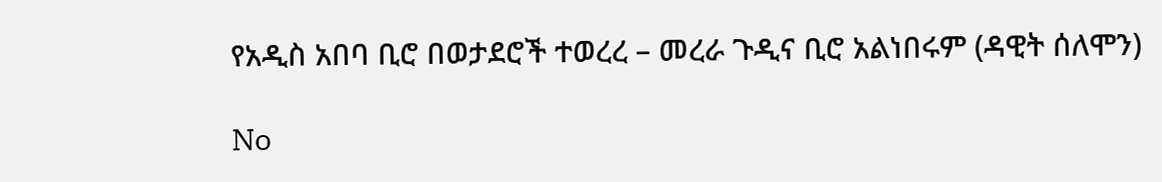የአዲስ አበባ ቢሮ በወታደሮች ተወረረ – መረራ ጉዲና ቢሮ አልነበሩም (ዳዊት ሰለሞን)

No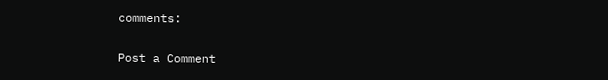comments:

Post a Comment